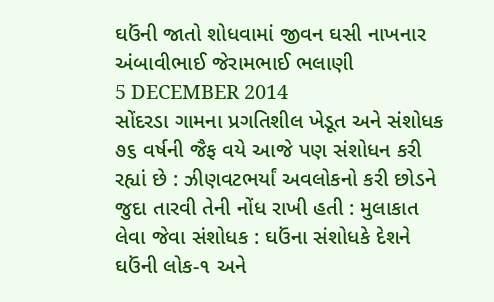ઘઉંની જાતો શોધવામાં જીવન ઘસી નાખનાર અંબાવીભાઈ જેરામભાઈ ભલાણી
5 DECEMBER 2014
સોંદરડા ગામના પ્રગતિશીલ ખેડૂત અને સંશોધક ૭૬ વર્ષની જૈફ વયે આજે પણ સંશોધન કરી રહ્યાં છે : ઝીણવટભર્યાં અવલોકનો કરી છોડને જુદા તારવી તેની નોંધ રાખી હતી : મુલાકાત લેવા જેવા સંશોધક : ઘઉંના સંશોધકે દેશને ઘઉંની લોક-૧ અને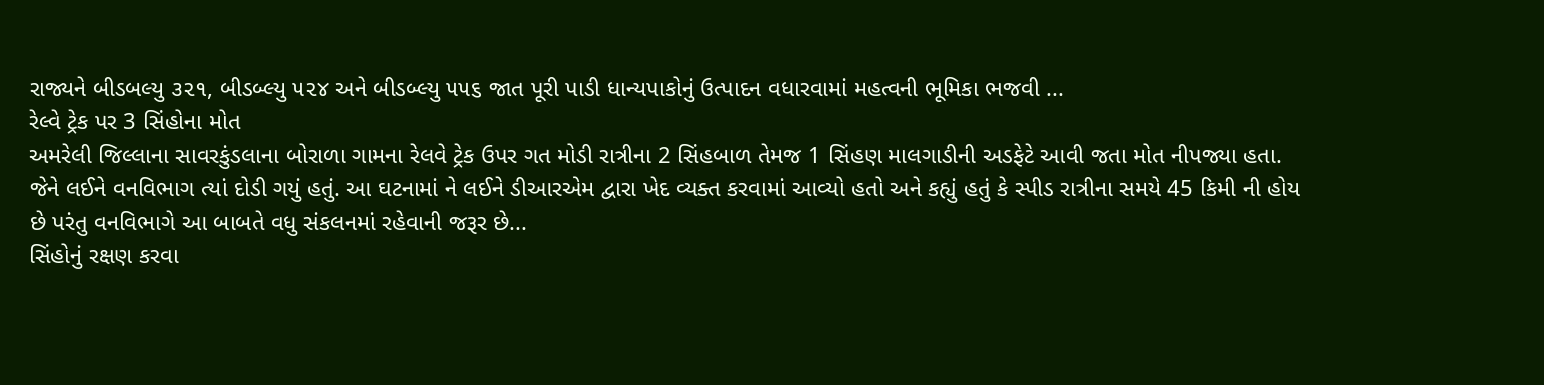રાજ્યને બીડબલ્યુ ૩૨૧, બીડબ્લ્યુ ૫૨૪ અને બીડબ્લ્યુ ૫૫૬ જાત પૂરી પાડી ધાન્યપાકોનું ઉત્પાદન વધારવામાં મહત્વની ભૂમિકા ભજવી ...
રેલ્વે ટ્રેક પર 3 સિંહોના મોત
અમરેલી જિલ્લાના સાવરકુંડલાના બોરાળા ગામના રેલવે ટ્રેક ઉપર ગત મોડી રાત્રીના 2 સિંહબાળ તેમજ 1 સિંહણ માલગાડીની અડફેટે આવી જતા મોત નીપજ્યા હતા. જેને લઈને વનવિભાગ ત્યાં દોડી ગયું હતું. આ ઘટનામાં ને લઈને ડીઆરએમ દ્વારા ખેદ વ્યક્ત કરવામાં આવ્યો હતો અને કહ્યું હતું કે સ્પીડ રાત્રીના સમયે 45 કિમી ની હોય છે પરંતુ વનવિભાગે આ બાબતે વધુ સંકલનમાં રહેવાની જરૂર છે...
સિંહોનું રક્ષણ કરવા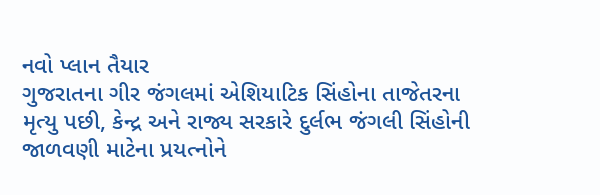નવો પ્લાન તૈયાર
ગુજરાતના ગીર જંગલમાં એશિયાટિક સિંહોના તાજેતરના મૃત્યુ પછી, કેન્દ્ર અને રાજ્ય સરકારે દુર્લભ જંગલી સિંહોની જાળવણી માટેના પ્રયત્નોને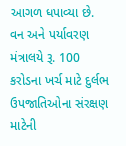આગળ ધપાવ્યા છે. વન અને પર્યાવરણ મંત્રાલયે રૂ. 100 કરોડના ખર્ચ માટે દુર્લભ ઉપજાતિઓના સંરક્ષણ માટેની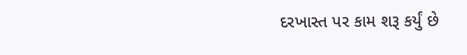દરખાસ્ત પર કામ શરૂ કર્યું છે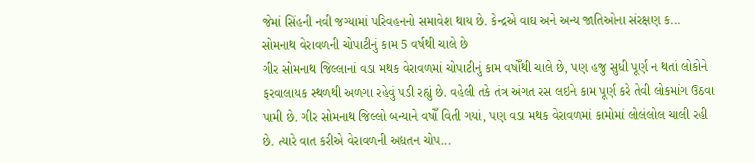જેમાં સિંહની નવી જગ્યામાં પરિવહનનો સમાવેશ થાય છે. કેન્દ્રએ વાઘ અને અન્ય જાતિઓના સંરક્ષણ ક...
સોમનાથ વેરાવળની ચોપાટીનું કામ 5 વર્ષથી ચાલે છે
ગીર સોમનાથ જિલ્લાનાં વડા મથક વેરાવળમાં ચોપાટીનું કામ વષોઁથી ચાલે છે, પણ હજુ સુધી પૂર્ણ ન થતાં લોકોને ફરવાલાયક સ્થળથી અળગા રહેવું પડી રહ્યું છે. વહેલી તકે તંત્ર અંગત રસ લઇને કામ પૂર્ણ કરે તેવી લોકમાંગ ઉઠવા પામી છે. ગીર સોમનાથ જિલ્લો બન્યાને વષોઁ વિતી ગયાં, પણ વડા મથક વેરાવળમાં કામોમાં લોલંલોલ ચાલી રહી છે. ત્યારે વાત કરીએ વેરાવળની અદ્યતન ચોપ...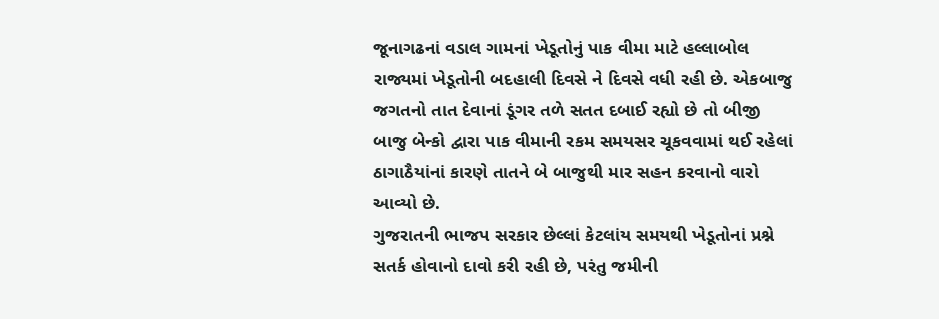જૂનાગઢનાં વડાલ ગામનાં ખેડૂતોનું પાક વીમા માટે હલ્લાબોલ
રાજ્યમાં ખેડૂતોની બદહાલી દિવસે ને દિવસે વધી રહી છે. એકબાજુ જગતનો તાત દેવાનાં ડૂંગર તળે સતત દબાઈ રહ્યો છે તો બીજી બાજુ બેન્કો દ્વારા પાક વીમાની રકમ સમયસર ચૂકવવામાં થઈ રહેલાં ઠાગાઠૈયાંનાં કારણે તાતને બે બાજુથી માર સહન કરવાનો વારો આવ્યો છે.
ગુજરાતની ભાજપ સરકાર છેલ્લાં કેટલાંય સમયથી ખેડૂતોનાં પ્રશ્ને સતર્ક હોવાનો દાવો કરી રહી છે, પરંતુ જમીની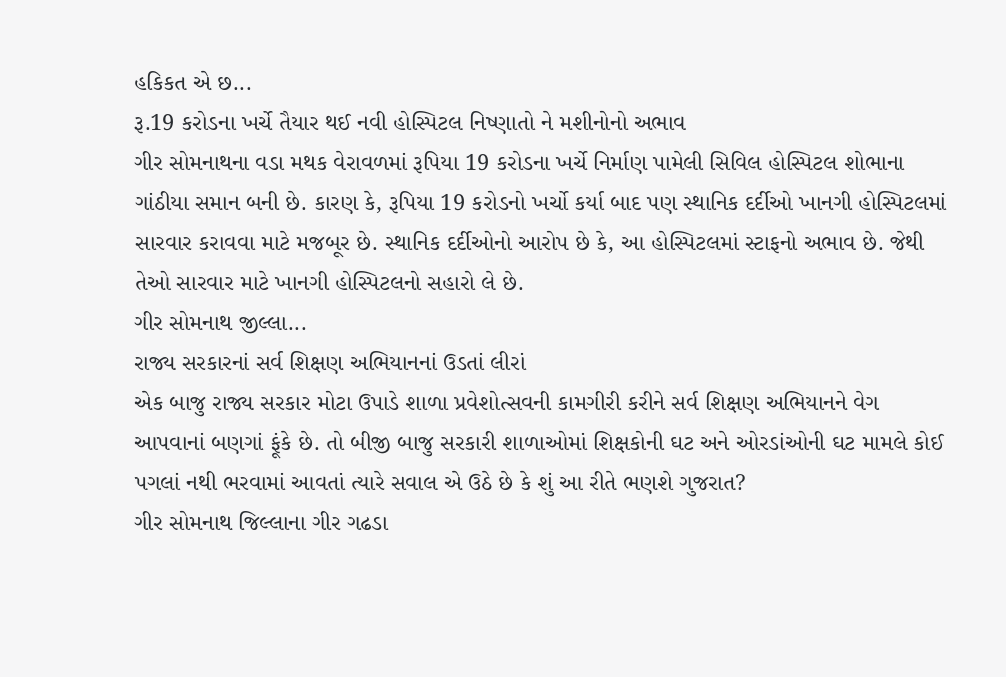હકિકત એ છ...
રૂ.19 કરોડના ખર્ચે તૈયાર થઈ નવી હોસ્પિટલ નિષ્ણાતો ને મશીનોનો અભાવ
ગીર સોમનાથના વડા મથક વેરાવળમાં રૂપિયા 19 કરોડના ખર્ચે નિર્માણ પામેલી સિવિલ હોસ્પિટલ શોભાના ગાંઠીયા સમાન બની છે. કારણ કે, રૂપિયા 19 કરોડનો ખર્ચો કર્યા બાદ પણ સ્થાનિક દર્દીઓ ખાનગી હોસ્પિટલમાં સારવાર કરાવવા માટે મજબૂર છે. સ્થાનિક દર્દીઓનો આરોપ છે કે, આ હોસ્પિટલમાં સ્ટાફનો અભાવ છે. જેથી તેઓ સારવાર માટે ખાનગી હોસ્પિટલનો સહારો લે છે.
ગીર સોમનાથ જીલ્લા...
રાજ્ય સરકારનાં સર્વ શિક્ષણ અભિયાનનાં ઉડતાં લીરાં
એક બાજુ રાજ્ય સરકાર મોટા ઉપાડે શાળા પ્રવેશોત્સવની કામગીરી કરીને સર્વ શિક્ષણ અભિયાનને વેગ આપવાનાં બણગાં ફૂંકે છે. તો બીજી બાજુ સરકારી શાળાઓમાં શિક્ષકોની ઘટ અને ઓરડાંઓની ઘટ મામલે કોઈ પગલાં નથી ભરવામાં આવતાં ત્યારે સવાલ એ ઉઠે છે કે શું આ રીતે ભણશે ગુજરાત?
ગીર સોમનાથ જિલ્લાના ગીર ગઢડા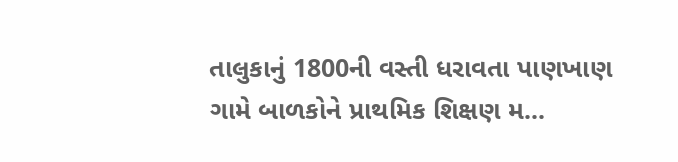તાલુકાનું 1800ની વસ્તી ધરાવતા પાણખાણ ગામે બાળકોને પ્રાથમિક શિક્ષણ મ...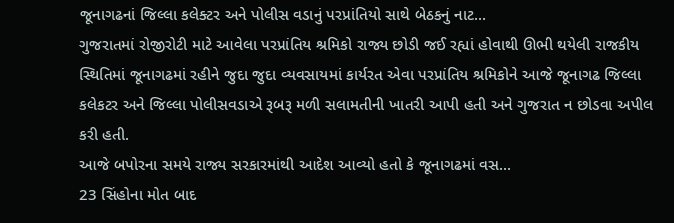જૂનાગઢનાં જિલ્લા કલેક્ટર અને પોલીસ વડાનું પરપ્રાંતિયો સાથે બેઠકનું નાટ...
ગુજરાતમાં રોજીરોટી માટે આવેલા પરપ્રાંતિય શ્રમિકો રાજ્ય છોડી જઈ રહ્યાં હોવાથી ઊભી થયેલી રાજકીય સ્થિતિમાં જૂનાગઢમાં રહીને જુદા જુદા વ્યવસાયમાં કાર્યરત એવા પરપ્રાંતિય શ્રમિકોને આજે જૂનાગઢ જિલ્લા કલેકટર અને જિલ્લા પોલીસવડાએ રૂબરૂ મળી સલામતીની ખાતરી આપી હતી અને ગુજરાત ન છોડવા અપીલ કરી હતી.
આજે બપોરના સમયે રાજ્ય સરકારમાંથી આદેશ આવ્યો હતો કે જૂનાગઢમાં વસ...
23 સિંહોના મોત બાદ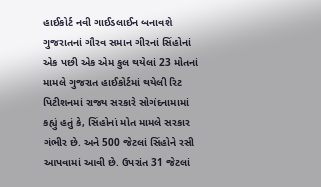હાઈકોર્ટ નવી ગાઈડલાઈન બનાવશે
ગુજરાતનાં ગૌરવ સમાન ગીરનાં સિંહોનાં એક પછી એક એમ કુલ થયેલાં 23 મોતનાં મામલે ગુજરાત હાઈકોર્ટમાં થયેલી રિટ પિટીશનમાં રાજ્ય સરકારે સોગંદનામામાં કહ્યું હતું કે, સિંહોનાં મોત મામલે સરકાર ગંભીર છે. અને 500 જેટલાં સિંહોને રસી આપવામાં આવી છે. ઉપરાંત 31 જેટલાં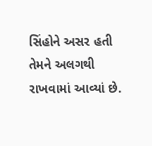સિંહોને અસર હતી તેમને અલગથી રાખવામાં આવ્યાં છે.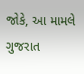જોકે, આ મામલે ગુજરાત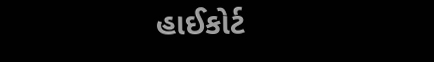હાઈકોર્ટ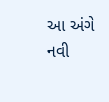આ અંગે નવી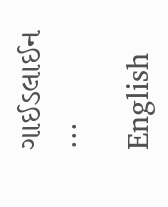ગાઈડલાઈન ...

English